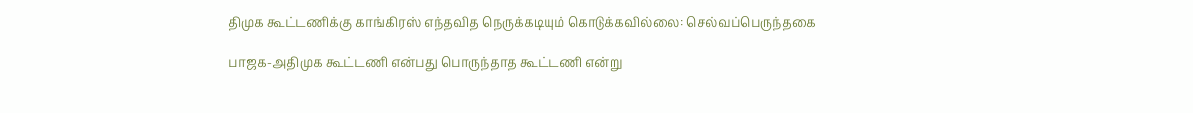திமுக கூட்டணிக்கு காங்கிரஸ் எந்தவித நெருக்கடியும் கொடுக்கவில்லை: செல்வப்பெருந்தகை

பாஜக-அதிமுக கூட்டணி என்பது பொருந்தாத கூட்டணி என்று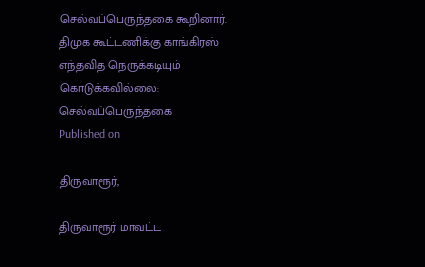செல்வப்பெருந்தகை கூறினார்.
திமுக கூட்டணிக்கு காங்கிரஸ் எந்தவித நெருக்கடியும் கொடுக்கவில்லை: செல்வப்பெருந்தகை
Published on

திருவாரூர்,

திருவாரூர் மாவட்ட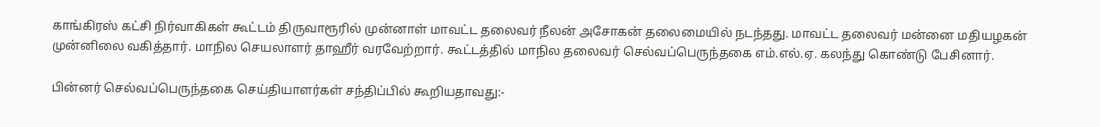காங்கிரஸ் கட்சி நிர்வாகிகள் கூட்டம் திருவாரூரில் முன்னாள் மாவட்ட தலைவர் நீலன் அசோகன் தலைமையில் நடந்தது. மாவட்ட தலைவர் மன்னை மதியழகன் முன்னிலை வகித்தார். மாநில செயலாளர் தாஹீர் வரவேற்றார். கூட்டத்தில் மாநில தலைவர் செல்வப்பெருந்தகை எம்.எல்.ஏ. கலந்து கொண்டு பேசினார்.

பின்னர் செல்வப்பெருந்தகை செய்தியாளர்கள் சந்திப்பில் கூறியதாவது:-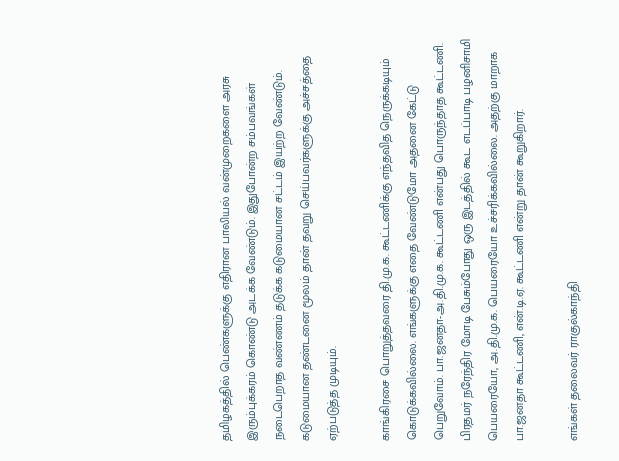தமிழகத்தில் பெண்களுக்கு எதிரான பாலியல் வன்முறைகளை அரசு இரும்புக்கரம் கொண்டு அடக்க வேண்டும். இதுபோன்ற சம்பவங்கள் நடைபெறாத வண்ணம் தடுக்க கடுமையான சட்டம் இயற்ற வேண்டும். கடுமையான தண்டனை மூலம் தான் தவறு செய்பவர்களுக்கு அச்சத்தை ஏற்படுத்த முடியும்.

காங்கிரசை பொறுத்தவரை தி.மு.க. கூட்டணிக்கு எந்தவித நெருக்கடியும் கொடுக்கவில்லை. எங்களுக்கு எதை வேண்டுமோ அதனை கேட்டு பெறுவோம். பா.ஜனதா-அ.தி.மு.க. கூட்டணி என்பது பொருந்தாத கூட்டணி. பிரதமர் நரேந்திர மோடி பேசும்போது ஒரு இடத்தில் கூட எடப்பாடி பழனிசாமி பெயரையோ, அ.தி.மு.க. பெயரையோ உச்சரிக்கவில்லை. அதற்கு மாறாக பா.ஜனதா கூட்டணி, என்.டி.ஏ. கூட்டணி என்று தான் கூறுகிறார்.

எங்கள் தலைவர் ராகுல்காந்தி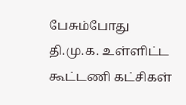பேசும்போது தி.மு.க. உள்ளிட்ட கூட்டணி கட்சிகள்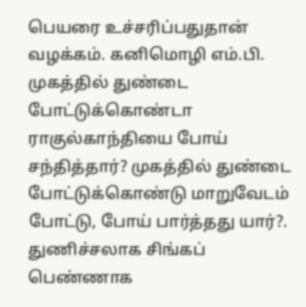பெயரை உச்சரிப்பதுதான் வழக்கம். கனிமொழி எம்.பி. முகத்தில் துண்டை போட்டுக்கொண்டா ராகுல்காந்தியை போய் சந்தித்தார்? முகத்தில் துண்டை போட்டுக்கொண்டு மாறுவேடம் போட்டு, போய் பார்த்தது யார்?. துணிச்சலாக சிங்கப் பெண்ணாக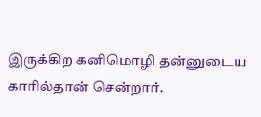இருக்கிற கனிமொழி தன்னுடைய காரில்தான் சென்றார்.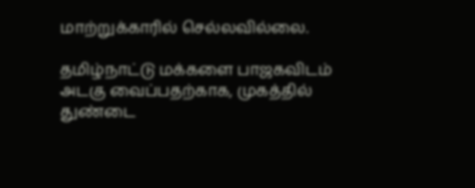மாற்றுக்காரில் செல்லவில்லை.

தமிழ்நாட்டு மக்களை பாஜகவிடம் அடகு வைப்பதற்காக, முகத்தில் துண்டை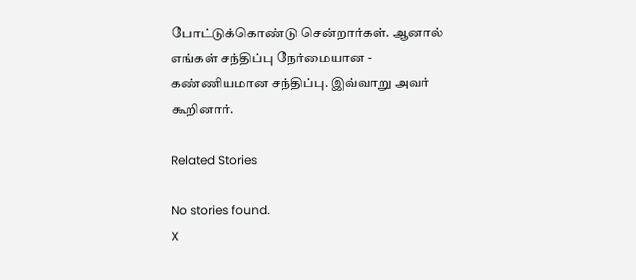போட்டுக்கொண்டு சென்றார்கள். ஆனால் எங்கள் சந்திப்பு நேர்மையான - கண்ணியமான சந்திப்பு. இவ்வாறு அவர் கூறினார்.

Related Stories

No stories found.
X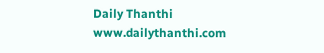Daily Thanthi
www.dailythanthi.com